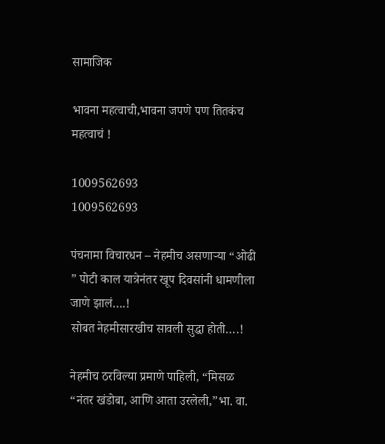सामाजिक

भावना महत्वाची,भावना जपणे पण तितकंच महत्वाचं !

1009562693
1009562693

पंचनामा विचारधन – नेहमीच असणाऱ्या “ओढी ” पोटी काल यात्रेनंतर खूप दिवसांनी धामणीला जाणे झालं….!
सोबत नेहमीसारखीच सावली सुद्धा होती….!

नेहमीच ठरविल्या प्रमाणे पाहिली, “मिसळ “नंतर खंडोबा, आणि आता उरलेली,”भा. वा.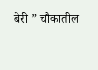बेरी ” चौकातील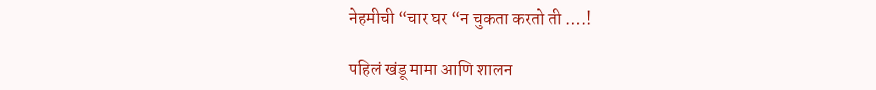नेहमीची “चार घर “न चुकता करतो ती ….!

पहिलं खंडू मामा आणि शालन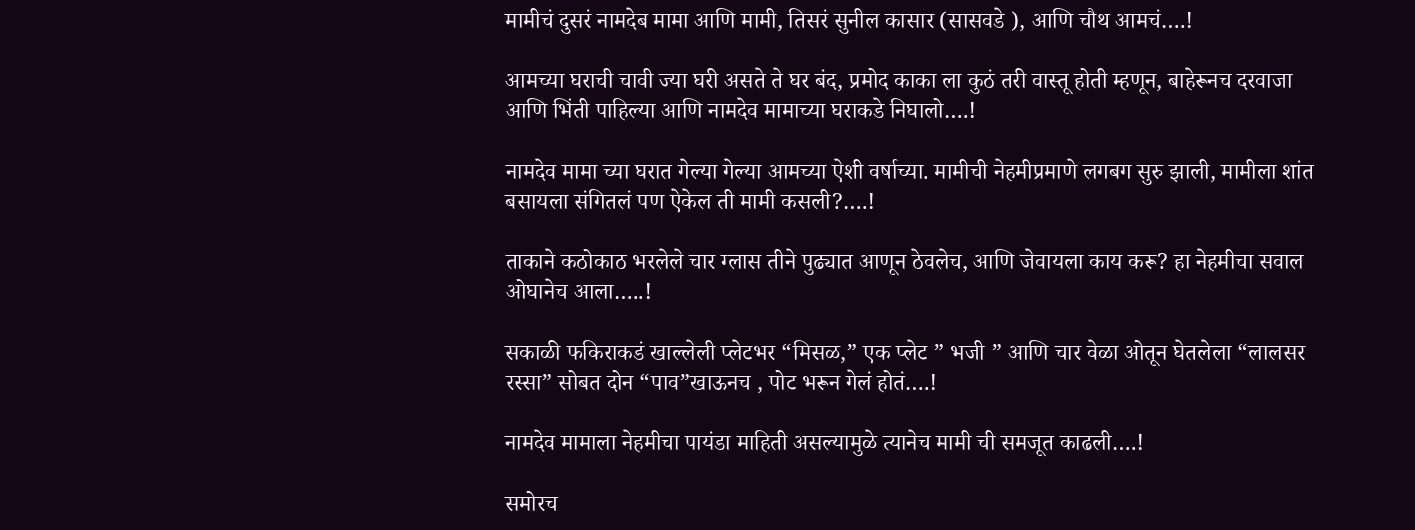मामीचं दुसरं नामदेब मामा आणि मामी, तिसरं सुनील कासार (सासवडे ), आणि चौथ आमचं….!

आमच्या घराची चावी ज्या घरी असते ते घर बंद, प्रमोद काका ला कुठं तरी वास्तू होती म्हणून, बाहेरूनच दरवाजा आणि भिंती पाहिल्या आणि नामदेव मामाच्या घराकडे निघालो….!

नामदेव मामा च्या घरात गेल्या गेल्या आमच्या ऐशी वर्षाच्या. मामीची नेहमीप्रमाणे लगबग सुरु झाली, मामीला शांत बसायला संगितलं पण ऐकेल ती मामी कसली?….!

ताकाने कठोकाठ भरलेले चार ग्लास तीने पुढ्यात आणून ठेवलेच, आणि जेवायला काय करू? हा नेहमीचा सवाल ओघानेच आला…..!

सकाळी फकिराकडं खाल्लेली प्लेटभर “मिसळ,” एक प्लेट ” भजी ” आणि चार वेळा ओतून घेतलेला “लालसर रस्सा” सोबत दोन “पाव”खाऊनच , पोट भरून गेलं होतं….!

नामदेव मामाला नेहमीचा पायंडा माहिती असल्यामुळे त्यानेच मामी ची समजूत काढली….!

समोरच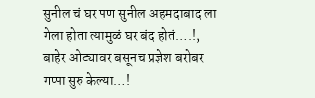सुनील चं घर पण सुनील अहमदाबाद ला गेला होता त्यामुळं घर बंद होतं….!,
बाहेर ओट्यावर बसूनच प्रज्ञेश बरोबर गप्पा सुरु केल्या…!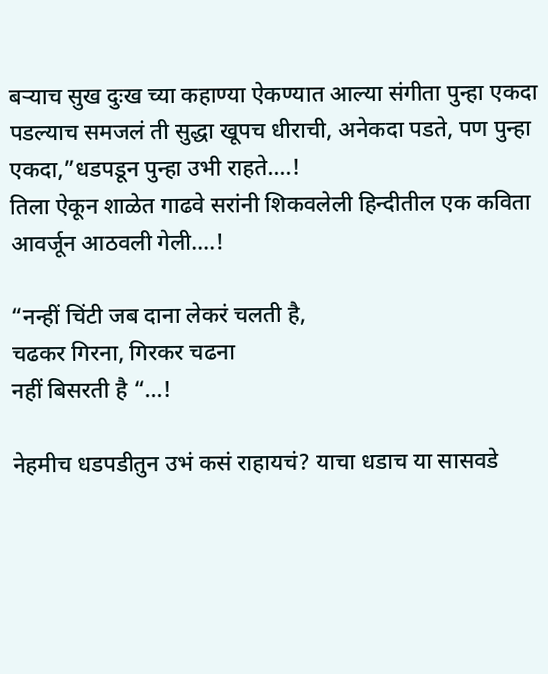बऱ्याच सुख दुःख च्या कहाण्या ऐकण्यात आल्या संगीता पुन्हा एकदा पडल्याच समजलं ती सुद्धा खूपच धीराची, अनेकदा पडते, पण पुन्हा एकदा,”धडपडून पुन्हा उभी राहते….!
तिला ऐकून शाळेत गाढवे सरांनी शिकवलेली हिन्दीतील एक कविता आवर्जून आठवली गेली….!

“नन्हीं चिंटी जब दाना लेकरं चलती है,
चढकर गिरना, गिरकर चढना
नहीं बिसरती है “…!

नेहमीच धडपडीतुन उभं कसं राहायचं? याचा धडाच या सासवडे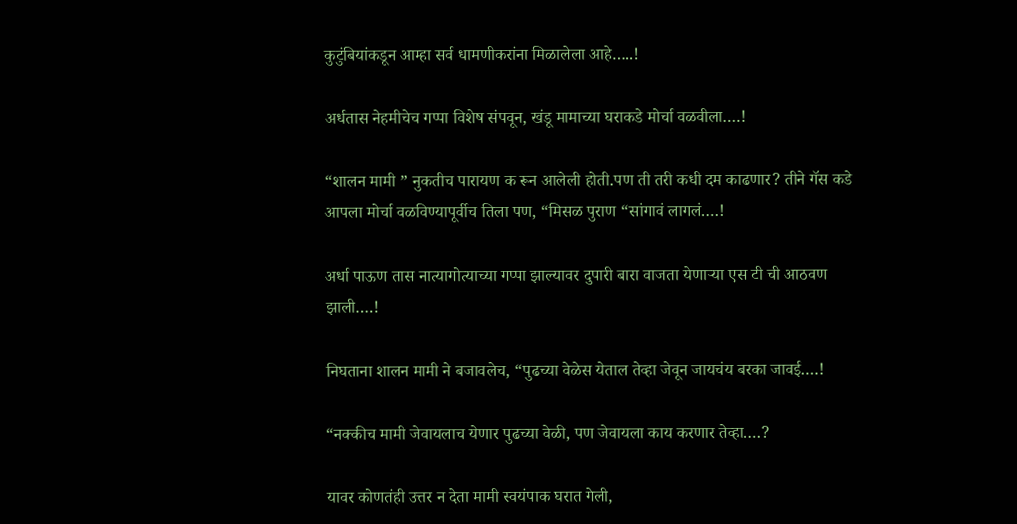कुटुंबियांकडून आम्हा सर्व धामणीकरांना मिळालेला आहे…..!

अर्धतास नेहमीचेच गप्पा विशेष संपवून, खंडू मामाच्या घराकडे मोर्चा वळवीला….!

“शालन मामी ” नुकतीच पारायण क रून आलेली होती.पण ती तरी कधी दम काढणार? तीने गॅस कडे आपला मोर्चा वळविण्यापूर्वीच तिला पण, “मिसळ पुराण “सांगावं लागलं….!

अर्धा पाऊण तास नात्यागोत्याच्या गप्पा झाल्यावर दुपारी बारा वाजता येणाऱ्या एस टी ची आठवण झाली….!

निघताना शालन मामी ने बजावलेच, “पुढच्या वेळेस येताल तेव्हा जेवून जायचंय बरका जावई….!

“नक्कीच मामी जेवायलाच येणार पुढच्या वेळी, पण जेवायला काय करणार तेव्हा….?

यावर कोणतंही उत्तर न देता मामी स्वयंपाक घरात गेली,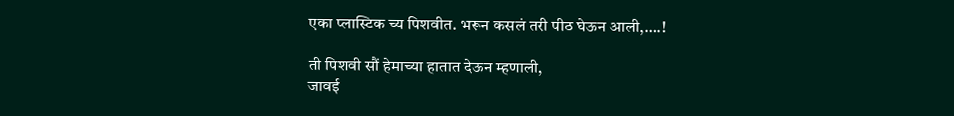एका प्लास्टिक च्य पिशवीत. भरून कसलं तरी पीठ घेऊन आली,….!

ती पिशवी सौं हेमाच्या हातात देऊन म्हणाली,
जावई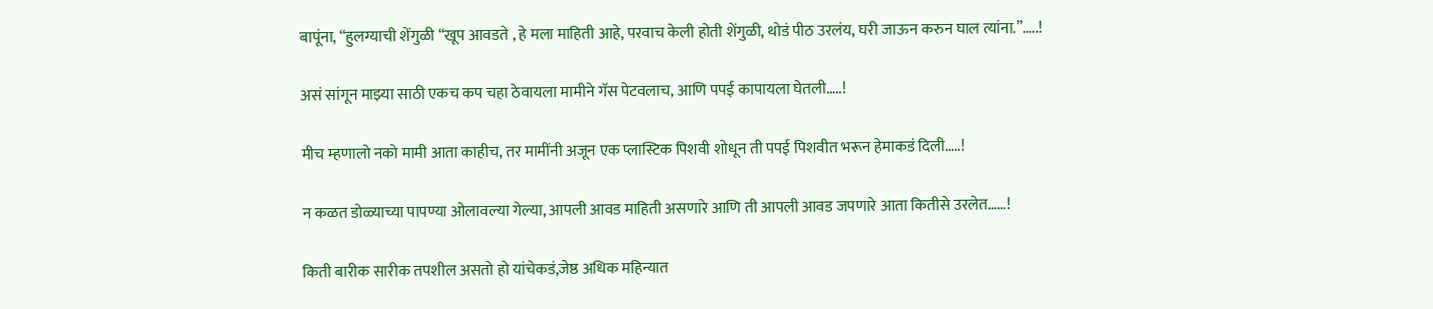बापूंना, “हुलग्याची शेंगुळी “खूप आवडते , हे मला माहिती आहे, परवाच केली होती शेंगुळी, थोडं पीठ उरलंय, घरी जाऊन करुन घाल त्यांना.”…..!

असं सांगून माझ्या साठी एकच कप चहा ठेवायला मामीने गॅस पेटवलाच, आणि पपई कापायला घेतली…..!

मीच म्हणालो नको मामी आता काहीच, तर मामींनी अजून एक प्लास्टिक पिशवी शोधून ती पपई पिशवीत भरून हेमाकडं दिली…..!

न कळत डोळ्याच्या पापण्या ओलावल्या गेल्या, आपली आवड माहिती असणारे आणि ती आपली आवड जपणारे आता कितीसे उरलेत……!

किती बारीक सारीक तपशील असतो हो यांचेकडं,जेष्ठ अधिक महिन्यात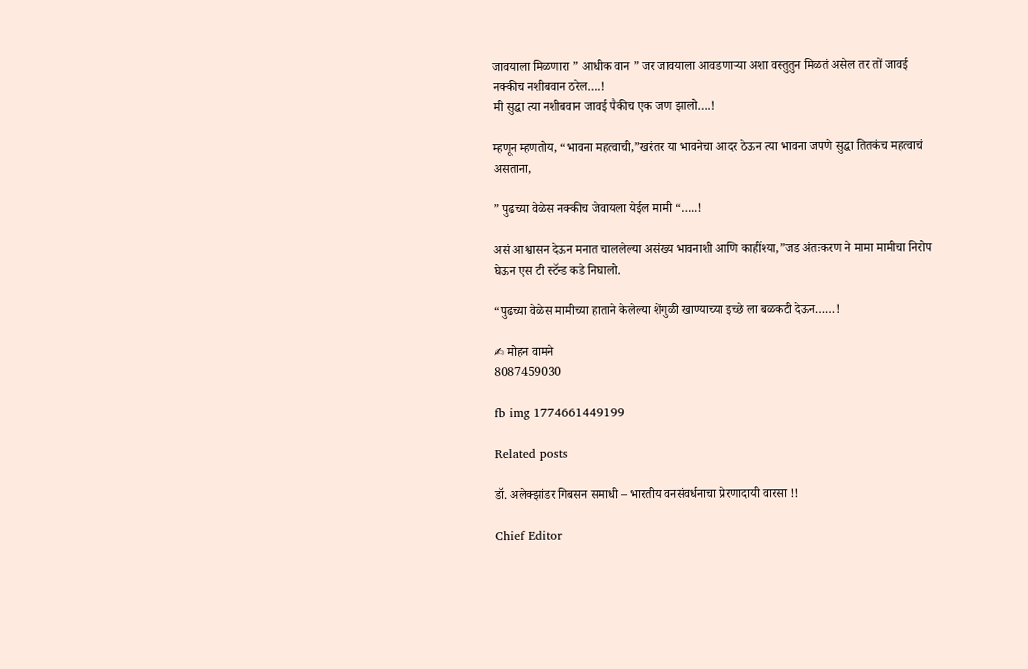जावयाला मिळणारा ” आधीक वान ” जर जावयाला आवडणाऱ्या अशा वस्तुतुन मिळतं असेल तर तों जावई नक्कीच नशीबवान ठरेल….!
मी सुद्धा त्या नशीबवान जावई पैकीच एक जण झालो….!

म्हणून म्हणतोय, “भावना महत्वाची,”खरंतर या भावनेचा आदर ठेऊन त्या भावना जपणे सुद्धा तितकंच महत्वाचं असताना,

” पुढच्या वेळेस नक्कीच जेवायला येईल मामी “…..!

असं आश्वासन देऊन मनात चाललेल्या असंख्य भावनाशी आणि काहींश्या,”जड अंतःकरण ने मामा मामीचा निरोप घेऊन एस टी स्टॅन्ड कडे निघालो.

“पुढच्या वेळेस मामीच्या हाताने केलेल्या शेंगुळी खाण्याच्या इच्छे ला बळकटी देऊन……!

✍ मोहन वामने
8087459030

fb img 1774661449199

Related posts

डॉ. अलेक्झांडर गिबसन समाधी – भारतीय वनसंवर्धनाचा प्रेरणादायी वारसा !!

Chief Editor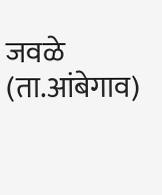जवळे (ता.आंबेगाव)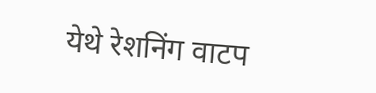येथे रेशनिंग वाटप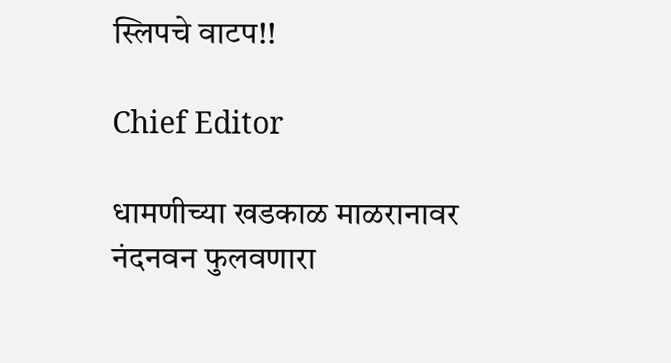स्लिपचे वाटप!!

Chief Editor

धामणीच्या खडकाळ माळरानावर नंदनवन फुलवणारा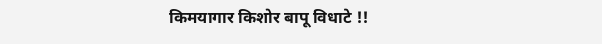किमयागार किशोर बापू विधाटे !!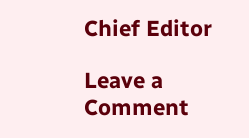Chief Editor

Leave a Comment